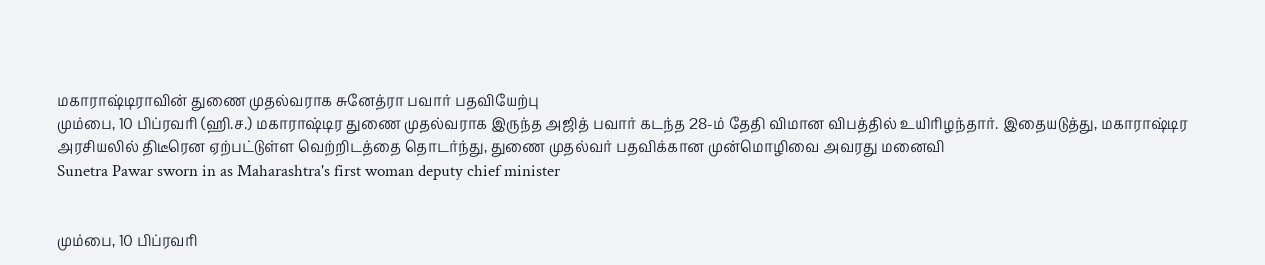மகாராஷ்டிராவின் துணை முதல்வராக சுனேத்ரா பவார் பதவியேற்பு
மும்பை, 10 பிப்ரவரி (ஹி.ச.) மகாராஷ்டிர துணை முதல்வராக இருந்த அஜித் பவார் கடந்த 28-ம் தேதி விமான விபத்தில் உயிரிழந்தார். இதையடுத்து, மகாராஷ்டிர அரசியலில் திடீரென ஏற்பட்டுள்ள வெற்றிடத்தை தொடர்ந்து, துணை முதல்வர் பதவிக்கான முன்மொழிவை அவரது மனைவி
Sunetra Pawar sworn in as Maharashtra's first woman deputy chief minister


மும்பை, 10 பிப்ரவரி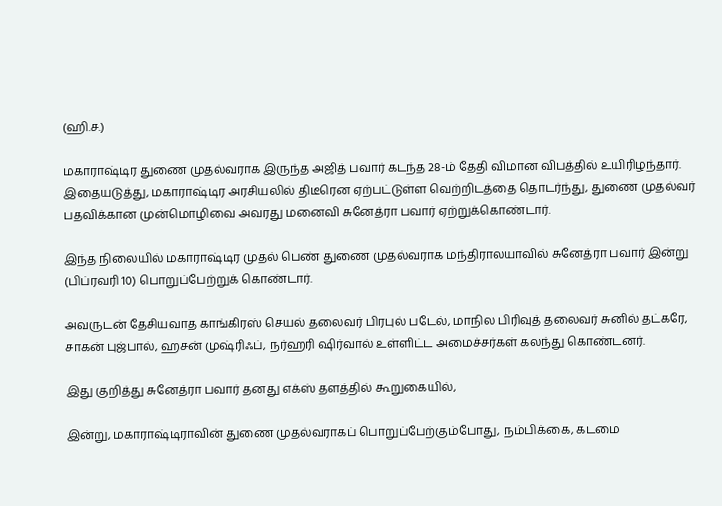(ஹி.ச.)

மகாராஷ்டிர துணை முதல்வராக இருந்த அஜித் பவார் கடந்த 28-ம் தேதி விமான விபத்தில் உயிரிழந்தார். இதையடுத்து, மகாராஷ்டிர அரசியலில் திடீரென ஏற்பட்டுள்ள வெற்றிடத்தை தொடர்ந்து, துணை முதல்வர் பதவிக்கான முன்மொழிவை அவரது மனைவி சுனேத்ரா பவார் ஏற்றுக்கொண்டார்.

இந்த நிலையில் மகாராஷ்டிர முதல் பெண் துணை முதல்வராக மந்திராலயாவில் சுனேத்ரா பவார் இன்று (பிப்ரவரி 10) பொறுப்பேற்றுக் கொண்டார்.

அவருடன் தேசியவாத காங்கிரஸ் செயல் தலைவர் பிரபுல் படேல், மாநில பிரிவுத் தலைவர் சுனில் தட்கரே, சாகன் புஜ்பால், ஹசன் முஷ்ரிஃப், நர்ஹரி ஷிர்வால் உள்ளிட்ட அமைச்சர்கள் கலந்து கொண்டனர்.

இது குறித்து சுனேத்ரா பவார் தனது எக்ஸ் தளத்தில் கூறுகையில்,

இன்று, மகாராஷ்டிராவின் துணை முதல்வராகப் பொறுப்பேற்கும்போது, நம்பிக்கை, கடமை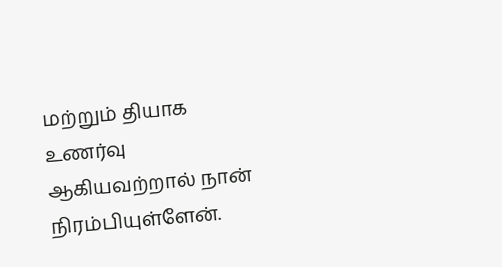மற்றும் தியாக உணர்வு ஆகியவற்றால் நான் நிரம்பியுள்ளேன்.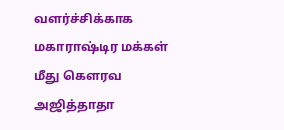வளர்ச்சிக்காக மகாராஷ்டிர மக்கள் மீது கௌரவ அஜித்தாதா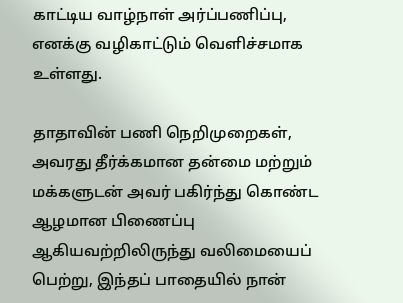காட்டிய வாழ்நாள் அர்ப்பணிப்பு, எனக்கு வழிகாட்டும் வெளிச்சமாக உள்ளது.

தாதாவின் பணி நெறிமுறைகள், அவரது தீர்க்கமான தன்மை மற்றும் மக்களுடன் அவர் பகிர்ந்து கொண்ட ஆழமான பிணைப்பு ஆகியவற்றிலிருந்து வலிமையைப் பெற்று, இந்தப் பாதையில் நான்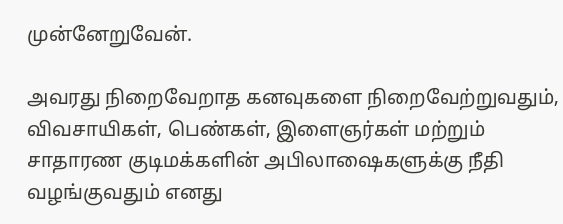முன்னேறுவேன்.

அவரது நிறைவேறாத கனவுகளை நிறைவேற்றுவதும், விவசாயிகள், பெண்கள், இளைஞர்கள் மற்றும் சாதாரண குடிமக்களின் அபிலாஷைகளுக்கு நீதி வழங்குவதும் எனது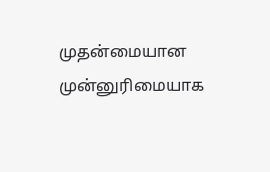முதன்மையான முன்னுரிமையாக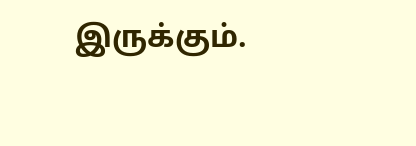இருக்கும்.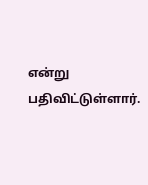என்று பதிவிட்டுள்ளார்.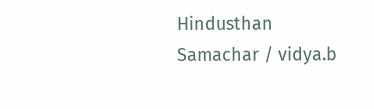Hindusthan Samachar / vidya.b